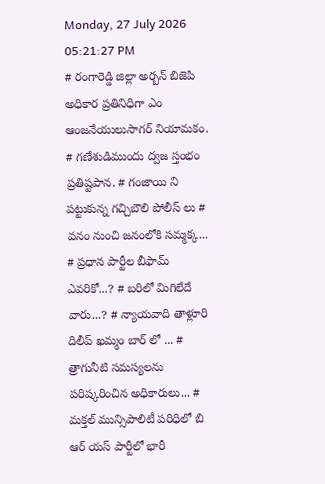Monday, 27 July 2026 05:21:27 PM
# రంగారెడ్డి జిల్లా అర్బన్ బిజెపి అధికార ప్రతినిధిగా ఎం ఆంజనేయులుసాగర్ నియామకం. # గణేశుడిముందు ద్వజ స్తంభం ప్రతిష్టపాన. # గంజాయి ని పట్టుకున్న గచ్చిబౌలి పోలీస్ లు # వనం నుంచి జనంలోకి సమ్మక్క... # ప్రధాన పార్టీల బీఫామ్ ఎవరికో...? # బరిలో మిగిలేదే వారు...? # న్యాయవాది తాళ్లూరి దిలీప్ ఖమ్మం బార్ లో ... # త్రాగునీటి సమస్యలను పరిష్కరించిన అధికారులు... # మక్తల్ మున్సిపాలిటీ పరిధిలో బి ఆర్ యస్ పార్టీలో భారీ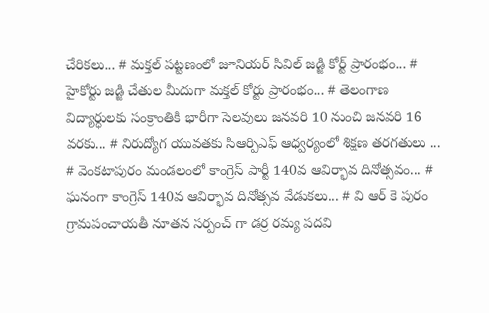చేరికలు... # మక్తల్ పట్టణంలో జూనియర్ సివిల్ జడ్జి కోర్ట్ ప్రారంభం... # హైకోర్టు జడ్జి చేతుల మీదుగా మక్తల్ కోర్టు ప్రారంభం... # తెలంగాణ విద్యార్ధులకు సంక్రాంతికి భారీగా సెలవులు జనవరి 10 నుంచి జనవరి 16 వరకు... # నిరుద్యోగ యువతకు సిఆర్పిఎఫ్ ఆధ్వర్యంలో శిక్షణ తరగతులు ... # వెంకటాపురం మండలంలో కాంగ్రెస్ పార్టీ 140వ ఆవిర్భావ దినోత్సవం... # ఘనంగా కాంగ్రెస్ 140వ ఆవిర్భావ దినోత్సవ వేడుకలు... # వి ఆర్ కె పురం గ్రామపంచాయతీ నూతన సర్పంచ్ గా డర్ర రమ్య పదవి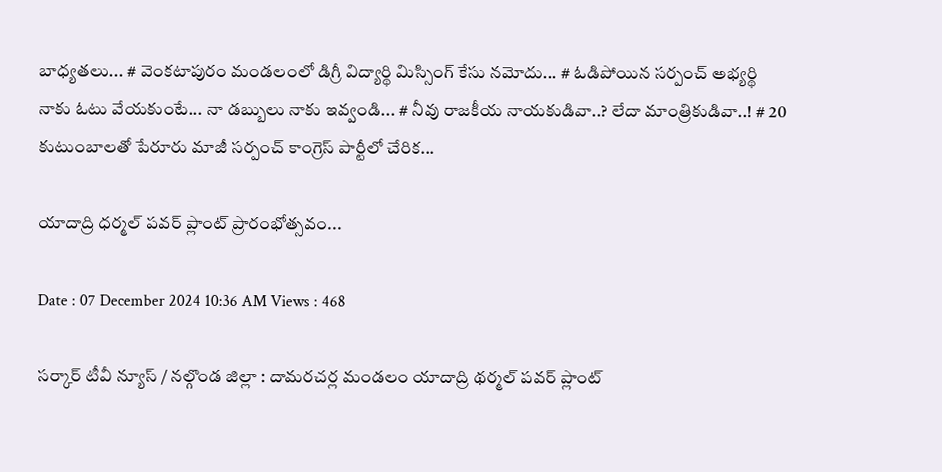బాధ్యతలు... # వెంకటాపురం మండలంలో డిగ్రీ విద్యార్థి మిస్సింగ్ కేసు నమోదు... # ఓడిపోయిన సర్పంచ్ అభ్యర్థి నాకు ఓటు వేయకుంటే... నా డబ్బులు నాకు ఇవ్వండి... # నీవు రాజకీయ నాయకుడివా..? లేదా మాంత్రికుడివా..! # 20 కుటుంబాలతో పేరూరు మాజీ సర్పంచ్ కాంగ్రెస్ పార్టీలో చేరిక...

యాదాద్రి ధర్మల్ పవర్ ప్లాంట్ ప్రారంభోత్సవం...

Date : 07 December 2024 10:36 AM Views : 468

సర్కార్ టీవీ న్యూస్ / నల్గొండ జిల్లా : దామరచర్ల మండలం యాదాద్రి థర్మల్ పవర్ ప్లాంట్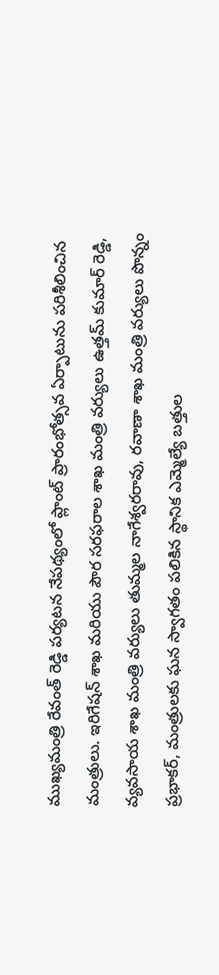ముఖ్యమంత్రి రేవంత్ రెడ్డి పర్యటన నేపథ్యంలో ప్లాంట్ ప్రారంభోత్సవ ఏర్పాటును పరిశీలించిన మంత్రులు. ఇరిగేషన్ శాఖ మరియు పౌర సరఫరాల శాఖ మంత్రి వర్యులు ఉత్తమ్ కుమార్ రెడ్డి, వ్యవసాయ శాఖ మంత్రి వర్యులు తుమ్మల నాగేశ్వరరావు, రవాణా శాఖ మంత్రి వర్యులు పొన్నం ప్రభాకర్, మంత్రులకు ఘన స్వాగతం పలికిన స్థానిక ఎమ్మెల్యే బత్తుల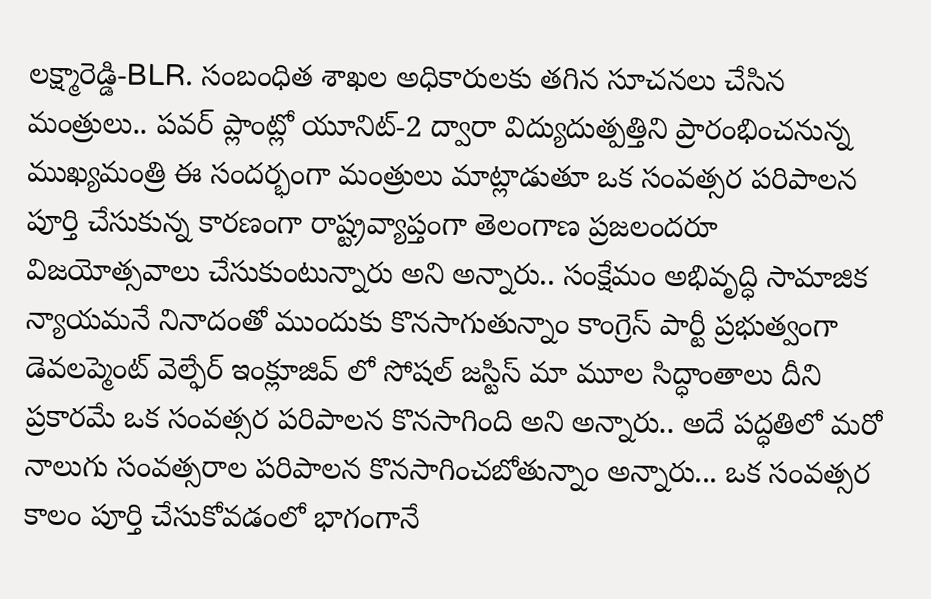లక్ష్మారెడ్డి-BLR. సంబంధిత శాఖల అధికారులకు తగిన సూచనలు చేసిన మంత్రులు.. పవర్‌ ప్లాంట్లో యూనిట్‌-2 ద్వారా విద్యుదుత్పత్తిని ప్రారంభించనున్న ముఖ్యమంత్రి ఈ సందర్భంగా మంత్రులు మాట్లాడుతూ ఒక సంవత్సర పరిపాలన పూర్తి చేసుకున్న కారణంగా రాష్ట్రవ్యాప్తంగా తెలంగాణ ప్రజలందరూ విజయోత్సవాలు చేసుకుంటున్నారు అని అన్నారు.. సంక్షేమం అభివృద్ధి సామాజిక న్యాయమనే నినాదంతో ముందుకు కొనసాగుతున్నాం కాంగ్రెస్ పార్టీ ప్రభుత్వంగా డెవలప్మెంట్ వెల్ఫేర్ ఇంక్లూజివ్ లో సోషల్ జస్టిస్ మా మూల సిద్ధాంతాలు దీని ప్రకారమే ఒక సంవత్సర పరిపాలన కొనసాగింది అని అన్నారు.. అదే పద్ధతిలో మరో నాలుగు సంవత్సరాల పరిపాలన కొనసాగించబోతున్నాం అన్నారు... ఒక సంవత్సర కాలం పూర్తి చేసుకోవడంలో భాగంగానే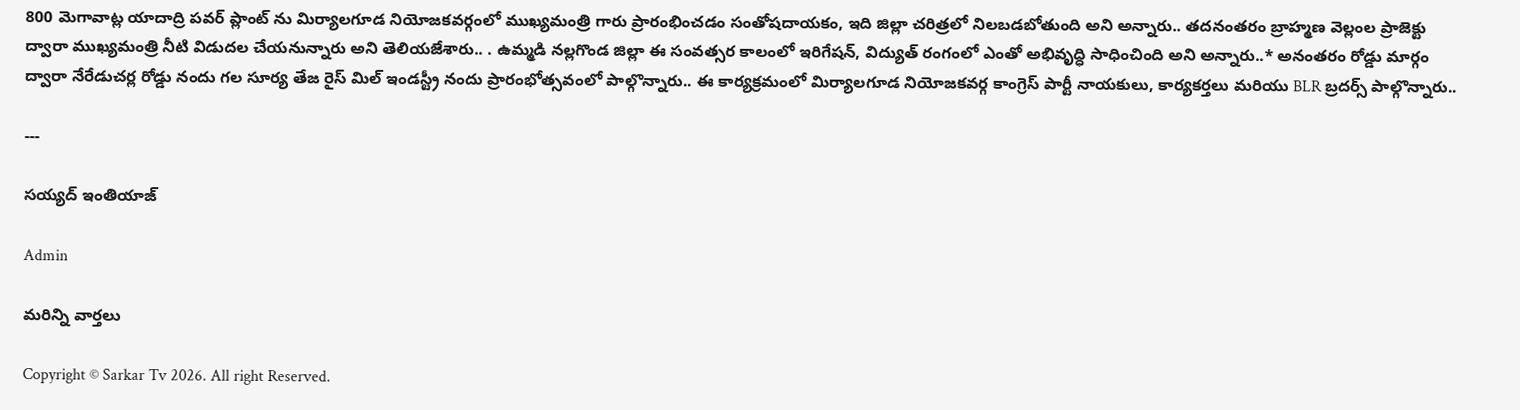800 మెగావాట్ల యాదాద్రి పవర్ ప్లాంట్ ను మిర్యాలగూడ నియోజకవర్గంలో ముఖ్యమంత్రి గారు ప్రారంభించడం సంతోషదాయకం, ఇది జిల్లా చరిత్రలో నిలబడబోతుంది అని అన్నారు.. తదనంతరం బ్రాహ్మణ వెల్లంల ప్రాజెక్టు ద్వారా ముఖ్యమంత్రి నీటి విడుదల చేయనున్నారు అని తెలియజేశారు.. . ఉమ్మడి నల్లగొండ జిల్లా ఈ సంవత్సర కాలంలో ఇరిగేషన్, విద్యుత్ రంగంలో ఎంతో అభివృద్ధి సాధించింది అని అన్నారు..* అనంతరం రోడ్డు మార్గం ద్వారా నేరేడుచర్ల రోడ్డు నందు గల సూర్య తేజ రైస్ మిల్ ఇండస్ట్రీ నందు ప్రారంభోత్సవంలో పాల్గొన్నారు.. ఈ కార్యక్రమంలో మిర్యాలగూడ నియోజకవర్గ కాంగ్రెస్ పార్టీ నాయకులు, కార్యకర్తలు మరియు BLR బ్రదర్స్ పాల్గొన్నారు..

---

సయ్యద్ ఇంతియాజ్

Admin

మరిన్ని వార్తలు

Copyright © Sarkar Tv 2026. All right Reserved.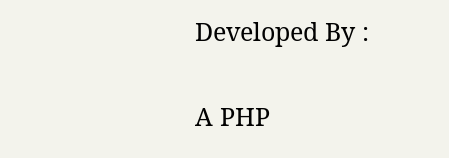Developed By :

A PHP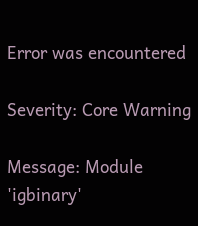Error was encountered

Severity: Core Warning

Message: Module 'igbinary'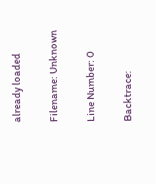already loaded

Filename: Unknown

Line Number: 0

Backtrace: